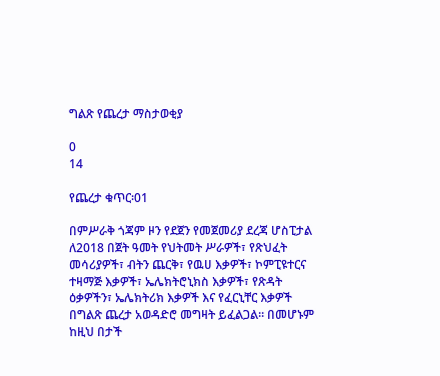ግልጽ የጨረታ ማስታወቂያ

0
14

የጨረታ ቁጥር፡01

በምሥራቅ ጎጃም ዞን የደጀን የመጀመሪያ ደረጃ ሆስፒታል ለ2018 በጀት ዓመት የህትመት ሥራዎች፣ የጽህፈት መሳሪያዎች፣ ብትን ጨርቅ፣ የዉሀ እቃዎች፣ ኮምፒዩተርና ተዛማጅ እቃዎች፣ ኤሌክትሮኒክስ እቃዎች፣ የጽዳት ዕቃዎችን፣ ኤሌክትሪክ እቃዎች እና የፈርኒቸር እቃዎች በግልጽ ጨረታ አወዳድሮ መግዛት ይፈልጋል፡፡ በመሆኑም ከዚህ በታች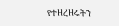የተዘረዘሩትን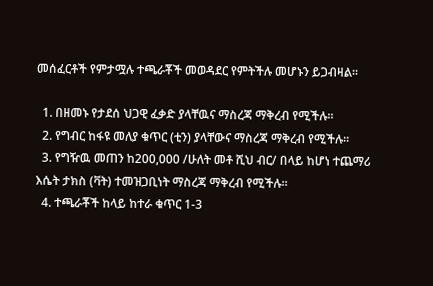መሰፈርቶች የምታሟሉ ተጫራቾች መወዳደር የምትችሉ መሆኑን ይጋብዛል፡፡

  1. በዘመኑ የታደሰ ህጋዊ ፈቃድ ያላቸዉና ማስረጃ ማቅረብ የሚችሉ፡፡
  2. የግብር ከፋዩ መለያ ቁጥር (ቲን) ያላቸውና ማስረጃ ማቅረብ የሚችሉ፡፡
  3. የግዥዉ መጠን ከ200,000 /ሁለት መቶ ሺህ ብር/ በላይ ከሆነ ተጨማሪ እሴት ታክስ (ቫት) ተመዝጋቢነት ማስረጃ ማቅረብ የሚችሉ፡፡
  4. ተጫራቾች ከላይ ከተራ ቁጥር 1-3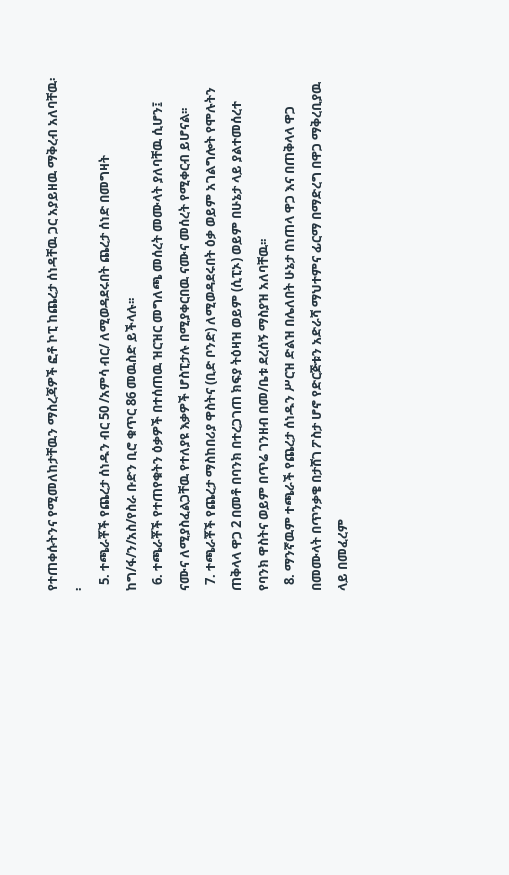የተጠቀሱትንና የሚመለከታቸዉን ማስረጃዎች ፎቶ ኮፒ ከጨረታ ሰነዳቸዉ ጋር አያይዘዉ ማቅረብ አለባቸዉ፡፡
  5. ተጫራቾች የጨረታ ሰነዱን ብር 50 /አምሳ ብር/ ለሚወዳደሩበት ጨረታ ሰነድ በመግዛት ከግ/ፋ/ን/አስ/የስራ ቡድን ቢሮ ቁጥር 86 መዉስድ ይችላሉ፡፡
  6. ተጫራቾች የተጠየቁትን ዕቃዎች በተሰጠዉ ዝርዝር መግለጫ መሰረት መሙላት ያለባቸዉ ሲሆን፤ ናሙና ለሚያስፈልጋቸዉ የተለያዩ እቃዎች ሆስፒታሉ በሚያቀርበዉ ናሙና መሰረት የሚቀርብ ይሆናል፡፡
  7. ተጫራቾች የጨረታ ማስከበሪያ ዋስትና (ቢድ ቦንድ) ለሚወዳደሩበት ዕቃ ወይም አገልግሎት የሞሉትን ጠቅላላ ዋጋ 2 በመቶ በባንክ በተረጋገጠ ክፍያ ትዕዛዝ ወይም (ሲፒኦ) ወይም በሁኔታ ላይ ያልተመሰረተ የባንክ ዋስትና ወይም በጥሬ ገንዘብ በመ/ቤቱ ደረሰኝ ማስያዝ አለባቸዉ፡፡
  8. ማንኛዉም ተጫራች የጨረታ ሰነዱን ሥርዝ ድልዝ በሌለበት ሁኔታ በነጠላ ዋጋ እና በጠቅላላ ዋጋ በመሙላት በጥንቃቄ በታሸገ ፖስታ ሆኖ የድርጅቱን አድራሻ ማህተምና ፊርማ በማድረግ በዋጋ ማቅረቢያዉ ላይ በመፈረም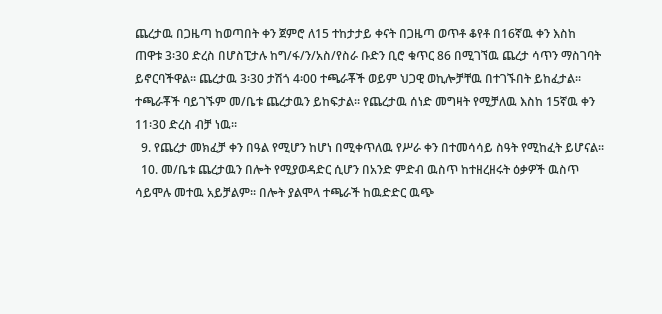ጨረታዉ በጋዜጣ ከወጣበት ቀን ጀምሮ ለ15 ተከታታይ ቀናት በጋዜጣ ወጥቶ ቆየቶ በ16ኛዉ ቀን እስከ ጠዋቱ 3፡30 ድረስ በሆስፒታሉ ከግ/ፋ/ን/አስ/የስራ ቡድን ቢሮ ቁጥር 86 በሚገኘዉ ጨረታ ሳጥን ማስገባት ይኖርባችዋል፡፡ ጨረታዉ 3፡30 ታሽጎ 4፡00 ተጫራቾች ወይም ህጋዊ ወኪሎቻቸዉ በተገኙበት ይከፈታል፡፡ ተጫራቾች ባይገኙም መ/ቤቱ ጨረታዉን ይከፍታል፡፡ የጨረታዉ ሰነድ መግዛት የሚቻለዉ እስከ 15ኛዉ ቀን 11፡30 ድረስ ብቻ ነዉ፡፡
  9. የጨረታ መክፈቻ ቀን በዓል የሚሆን ከሆነ በሚቀጥለዉ የሥራ ቀን በተመሳሳይ ስዓት የሚከፈት ይሆናል፡፡
  10. መ/ቤቱ ጨረታዉን በሎት የሚያወዳድር ሲሆን በአንድ ምድብ ዉስጥ ከተዘረዘሩት ዕቃዎች ዉስጥ ሳይሞሉ መተዉ አይቻልም፡፡ በሎት ያልሞላ ተጫራች ከዉድድር ዉጭ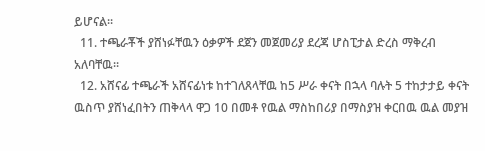ይሆናል፡፡
  11. ተጫራቾች ያሸነፉቸዉን ዕቃዎች ደጀን መጀመሪያ ደረጃ ሆስፒታል ድረስ ማቅረብ አለባቸዉ፡፡
  12. አሸናፊ ተጫራች አሸናፊነቱ ከተገለጸላቸዉ ከ5 ሥራ ቀናት በኋላ ባሉት 5 ተከታታይ ቀናት ዉስጥ ያሸነፈበትን ጠቅላላ ዋጋ 10 በመቶ የዉል ማስከበሪያ በማስያዝ ቀርበዉ ዉል መያዝ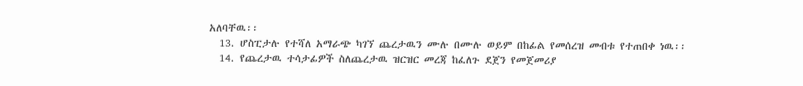አለባቸዉ፡፡
  13. ሆስፒታሉ የተሻለ አማራጭ ካገኘ ጨረታዉን ሙሉ በሙሉ ወይም በከፊል የመሰረዝ መብቱ የተጠበቀ ነዉ፡፡
  14. የጨረታዉ ተሳታፊዎች ስለጨረታዉ ዝርዝር መረጃ ከፈለጉ ደጀን የመጀመሪያ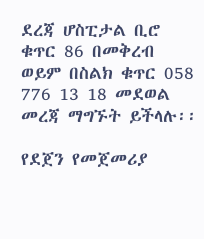ደረጃ ሆስፒታል ቢሮ ቁጥር 86 በመቅረብ ወይም በስልክ ቁጥር 058 776 13 18 መደወል መረጃ ማግኙት ይችላሉ፡፡

የደጀን የመጀመሪያ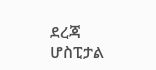ደረጃ ሆስፒታል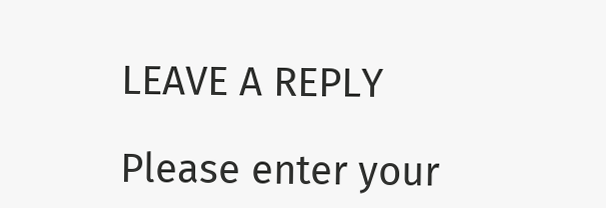LEAVE A REPLY

Please enter your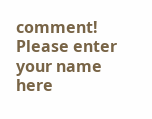comment!
Please enter your name here